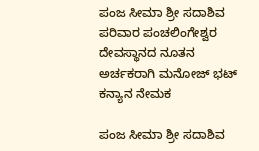ಪಂಜ ಸೀಮಾ ಶ್ರೀ ಸದಾಶಿವ ಪರಿವಾರ ಪಂಚಲಿಂಗೇಶ್ವರ ದೇವಸ್ಥಾನದ ನೂತನ ಅರ್ಚಕರಾಗಿ ಮನೋಜ್ ಭಟ್ ಕನ್ಯಾನ ನೇಮಕ

ಪಂಜ ಸೀಮಾ ಶ್ರೀ ಸದಾಶಿವ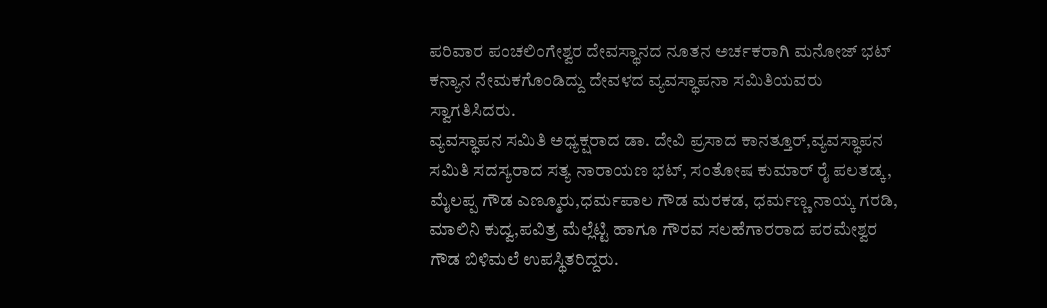ಪರಿವಾರ ಪಂಚಲಿಂಗೇಶ್ವರ ದೇವಸ್ಥಾನದ ನೂತನ ಅರ್ಚಕರಾಗಿ ಮನೋಜ್ ಭಟ್ ಕನ್ಯಾನ ನೇಮಕಗೊಂಡಿದ್ದು ದೇವಳದ ವ್ಯವಸ್ಥಾಪನಾ ಸಮಿತಿಯವರು ಸ್ವಾಗತಿಸಿದರು.
ವ್ಯವಸ್ಥಾಪನ ಸಮಿತಿ ಅಧ್ಯಕ್ಷರಾದ ಡಾ. ದೇವಿ ಪ್ರಸಾದ ಕಾನತ್ತೂರ್,ವ್ಯವಸ್ಥಾಪನ ಸಮಿತಿ ಸದಸ್ಯರಾದ ಸತ್ಯ ನಾರಾಯಣ ಭಟ್, ಸಂತೋಷ ಕುಮಾರ್ ರೈ ಪಲತಡ್ಕ, ಮೈಲಪ್ಪ ಗೌಡ ಎಣ್ಮೂರು,ಧರ್ಮಪಾಲ ಗೌಡ ಮರಕಡ, ಧರ್ಮಣ್ಣ ನಾಯ್ಕ ಗರಡಿ, ಮಾಲಿನಿ ಕುದ್ವ,ಪವಿತ್ರ ಮೆಲ್ಲೆಟ್ಟಿ ಹಾಗೂ ಗೌರವ ಸಲಹೆಗಾರರಾದ ಪರಮೇಶ್ವರ ಗೌಡ ಬಿಳಿಮಲೆ ಉಪಸ್ಥಿತರಿದ್ದರು.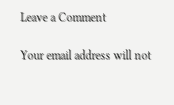Leave a Comment

Your email address will not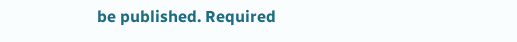be published. Required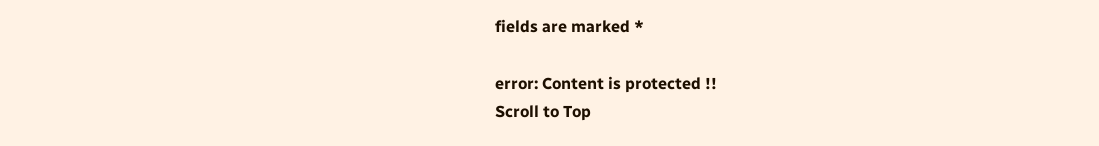fields are marked *

error: Content is protected !!
Scroll to Top